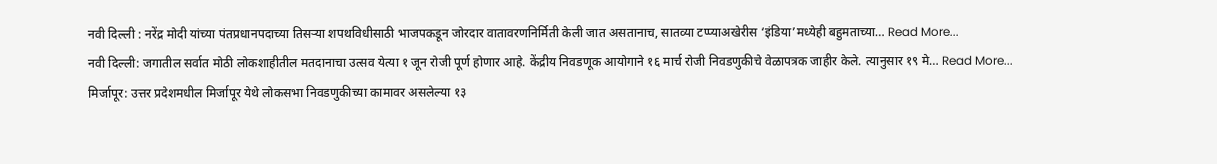नवी दिल्ली : नरेंद्र मोदी यांच्या पंतप्रधानपदाच्या तिसऱ्या शपथविधीसाठी भाजपकडून जोरदार वातावरणनिर्मिती केली जात असतानाच, सातव्या टप्प्याअखेरीस ‘इंडिया’मध्येही बहुमताच्या… Read More...
नवी दिल्ली: जगातील सर्वात मोठी लोकशाहीतील मतदानाचा उत्सव येत्या १ जून रोजी पूर्ण होणार आहे. केंद्रीय निवडणूक आयोगाने १६ मार्च रोजी निवडणुकीचे वेळापत्रक जाहीर केले. त्यानुसार १९ मे… Read More...
मिर्जापूर: उत्तर प्रदेशमधील मिर्जापूर येथे लोकसभा निवडणुकीच्या कामावर असलेल्या १३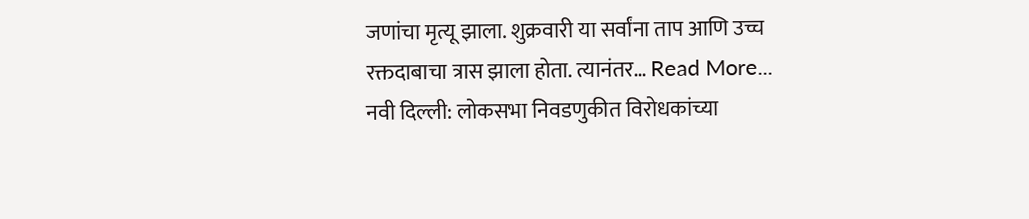जणांचा मृत्यू झाला. शुक्रवारी या सर्वांना ताप आणि उच्च रक्तदाबाचा त्रास झाला होता. त्यानंतर… Read More...
नवी दिल्ली: लोकसभा निवडणुकीत विरोधकांच्या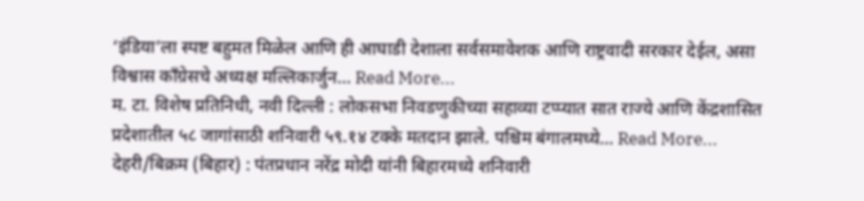‘इंडिया’ला स्पष्ट बहुमत मिळेल आणि ही आघाडी देशाला सर्वसमावेशक आणि राष्ट्रवादी सरकार देईल, असा विश्वास काँग्रेसचे अध्यक्ष मल्लिकार्जुन… Read More...
म. टा. विशेष प्रतिनिधी, नवी दिल्ली : लोकसभा निवडणुकीच्या सहाव्या टप्प्यात सात राज्ये आणि केंद्रशासित प्रदेशातील ५८ जागांसाठी शनिवारी ५९.१४ टक्के मतदान झाले. पश्चिम बंगालमध्ये… Read More...
देहरी/बिक्रम (बिहार) : पंतप्रधान नरेंद्र मोदी यांनी बिहारमध्ये शनिवारी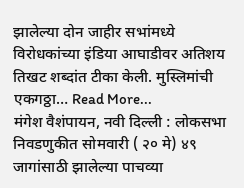झालेल्या दोन जाहीर सभांमध्ये विरोधकांच्या इंडिया आघाडीवर अतिशय तिखट शब्दांत टीका केली. मुस्लिमांची एकगठ्ठा… Read More...
मंगेश वैशंपायन, नवी दिल्ली : लोकसभा निवडणुकीत सोमवारी ( २० मे) ४९ जागांसाठी झालेल्या पाचव्या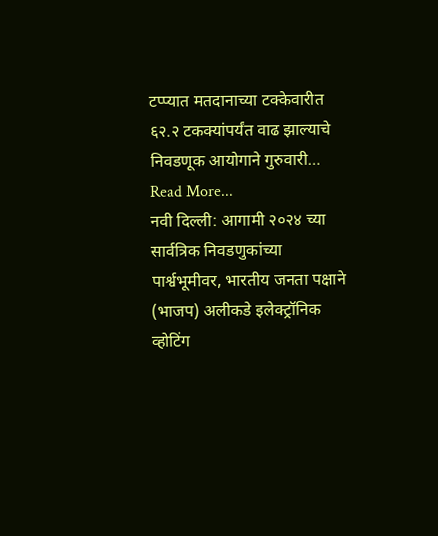टप्प्यात मतदानाच्या टक्केवारीत ६२.२ टकक्यांपर्यंत वाढ झाल्याचे निवडणूक आयोगाने गुरुवारी… Read More...
नवी दिल्ली: आगामी २०२४ च्या सार्वत्रिक निवडणुकांच्या पार्श्वभूमीवर, भारतीय जनता पक्षाने (भाजप) अलीकडे इलेक्ट्रॉनिक व्होटिंग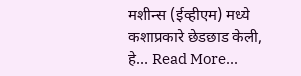मशीन्स (ईव्हीएम) मध्ये कशाप्रकारे छेडछाड केली, हे… Read More...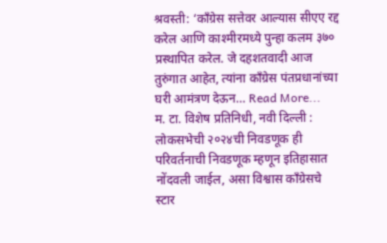श्रवस्ती: ‘काँग्रेस सत्तेवर आल्यास सीएए रद्द करेल आणि काश्मीरमध्ये पुन्हा कलम ३७० प्रस्थापित करेल. जे दहशतवादी आज तुरुंगात आहेत, त्यांना काँग्रेस पंतप्रधानांच्या घरी आमंत्रण देऊन… Read More...
म. टा. विशेष प्रतिनिधी, नवी दिल्ली : लोकसभेची २०२४ची निवडणूक ही परिवर्तनाची निवडणूक म्हणून इतिहासात नोंदवली जाईल, असा विश्वास काँग्रेसचे स्टार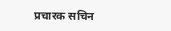प्रचारक सचिन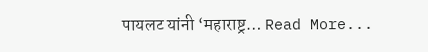पायलट यांनी ‘महाराष्ट्र… Read More...